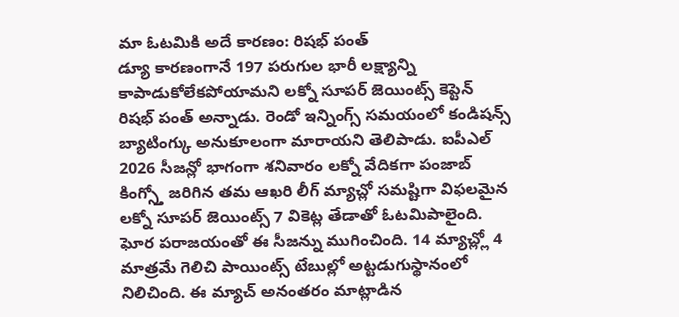మా ఓటమికి అదే కారణం: రిషభ్ పంత్
డ్యూ కారణంగానే 197 పరుగుల భారీ లక్ష్యాన్ని కాపాడుకోలేకపోయామని లక్నో సూపర్ జెయింట్స్ కెప్టెన్ రిషభ్ పంత్ అన్నాడు. రెండో ఇన్నింగ్స్ సమయంలో కండిషన్స్ బ్యాటింగ్కు అనుకూలంగా మారాయని తెలిపాడు. ఐపీఎల్ 2026 సీజన్లో భాగంగా శనివారం లక్నో వేదికగా పంజాబ్ కింగ్స్తో జరిగిన తమ ఆఖరి లీగ్ మ్యాచ్లో సమష్టిగా విఫలమైన లక్నో సూపర్ జెయింట్స్ 7 వికెట్ల తేడాతో ఓటమిపాలైంది.
ఘోర పరాజయంతో ఈ సీజన్ను ముగించింది. 14 మ్యాచ్ల్లో 4 మాత్రమే గెలిచి పాయింట్స్ టేబుల్లో అట్టడుగుస్థానంలో నిలిచింది. ఈ మ్యాచ్ అనంతరం మాట్లాడిన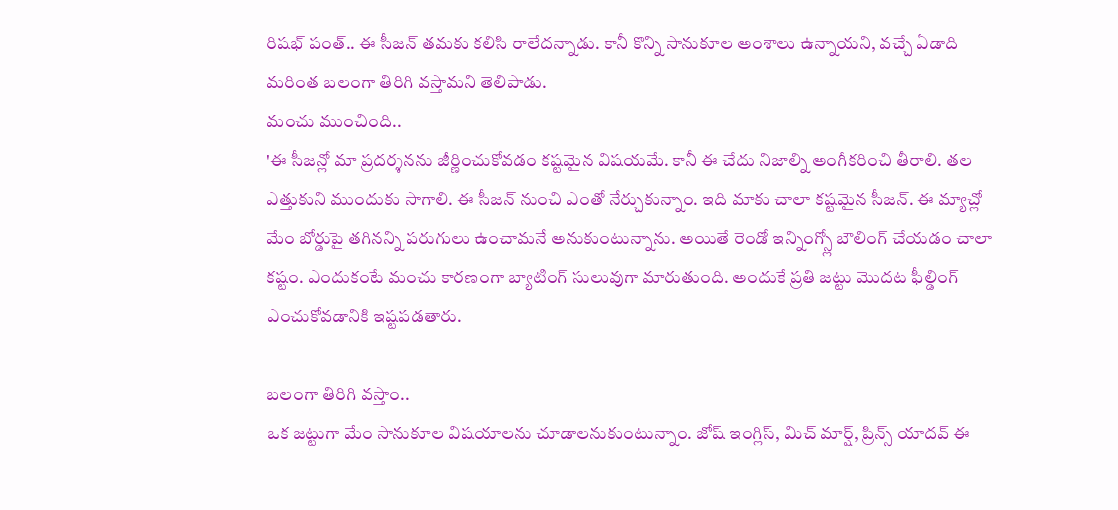రిషభ్ పంత్.. ఈ సీజన్ తమకు కలిసి రాలేదన్నాడు. కానీ కొన్ని సానుకూల అంశాలు ఉన్నాయని, వచ్చే ఏడాది మరింత బలంగా తిరిగి వస్తామని తెలిపాడు.
మంచు ముంచింది..
'ఈ సీజన్లో మా ప్రదర్శనను జీర్ణించుకోవడం కష్టమైన విషయమే. కానీ ఈ చేదు నిజాల్ని అంగీకరించి తీరాలి. తల ఎత్తుకుని ముందుకు సాగాలి. ఈ సీజన్ నుంచి ఎంతో నేర్చుకున్నాం. ఇది మాకు చాలా కష్టమైన సీజన్. ఈ మ్యాచ్లో మేం బోర్డుపై తగినన్ని పరుగులు ఉంచామనే అనుకుంటున్నాను. అయితే రెండో ఇన్నింగ్స్లో బౌలింగ్ చేయడం చాలా కష్టం. ఎందుకంటే మంచు కారణంగా బ్యాటింగ్ సులువుగా మారుతుంది. అందుకే ప్రతి జట్టు మొదట ఫీల్డింగ్ ఎంచుకోవడానికి ఇష్టపడతారు.

బలంగా తిరిగి వస్తాం..
ఒక జట్టుగా మేం సానుకూల విషయాలను చూడాలనుకుంటున్నాం. జోష్ ఇంగ్లిస్, మిచ్ మార్ష్, ప్రిన్స్ యాదవ్ ఈ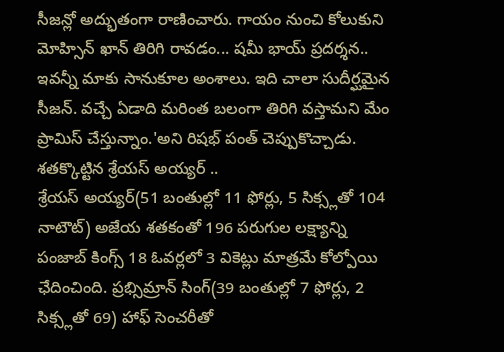సీజన్లో అద్భుతంగా రాణించారు. గాయం నుంచి కోలుకుని మోహ్సిన్ ఖాన్ తిరిగి రావడం... షమీ భాయ్ ప్రదర్శన.. ఇవన్నీ మాకు సానుకూల అంశాలు. ఇది చాలా సుదీర్ఘమైన సీజన్. వచ్చే ఏడాది మరింత బలంగా తిరిగి వస్తామని మేం ప్రామిస్ చేస్తున్నాం.'అని రిషభ్ పంత్ చెప్పుకొచ్చాడు.
శతక్కొట్టిన శ్రేయస్ అయ్యర్ ..
శ్రేయస్ అయ్యర్(51 బంతుల్లో 11 ఫోర్లు, 5 సిక్స్లతో 104 నాటౌట్) అజేయ శతకంతో 196 పరుగుల లక్ష్యాన్ని పంజాబ్ కింగ్స్ 18 ఓవర్లలో 3 వికెట్లు మాత్రమే కోల్పోయి ఛేదించింది. ప్రభ్సిమ్రాన్ సింగ్(39 బంతుల్లో 7 ఫోర్లు, 2 సిక్స్లతో 69) హాఫ్ సెంచరీతో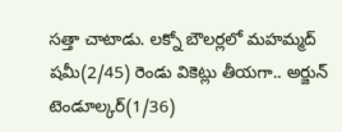సత్తా చాటాడు. లక్నో బౌలర్లలో మహమ్మద్ షమీ(2/45) రెండు వికెట్లు తీయగా.. అర్జున్ టెండూల్కర్(1/36)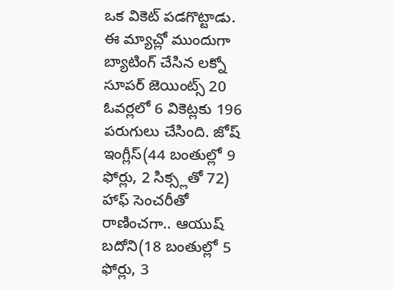ఒక వికెట్ పడగొట్టాడు.
ఈ మ్యాచ్లో ముందుగా బ్యాటింగ్ చేసిన లక్నో సూపర్ జెయింట్స్ 20 ఓవర్లలో 6 వికెట్లకు 196 పరుగులు చేసింది. జోష్ ఇంగ్లీస్(44 బంతుల్లో 9 ఫోర్లు, 2 సిక్స్లతో 72) హాఫ్ సెంచరీతో రాణించగా.. ఆయుష్ బదోని(18 బంతుల్లో 5 ఫోర్లు, 3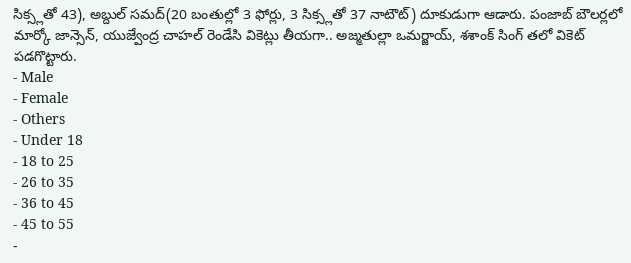సిక్స్లతో 43), అబ్దుల్ సమద్(20 బంతుల్లో 3 ఫోర్లు, 3 సిక్స్లతో 37 నాటౌట్) దూకుడుగా ఆడారు. పంజాబ్ బౌలర్లలో మార్కో జాన్సెన్, యుజ్వేంద్ర చాహల్ రెండేసి వికెట్లు తీయగా.. అజ్మతుల్లా ఒమర్జాయ్, శశాంక్ సింగ్ తలో వికెట్ పడగొట్టారు.
- Male
- Female
- Others
- Under 18
- 18 to 25
- 26 to 35
- 36 to 45
- 45 to 55
-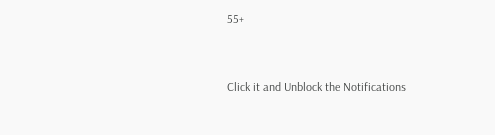55+


Click it and Unblock the Notifications